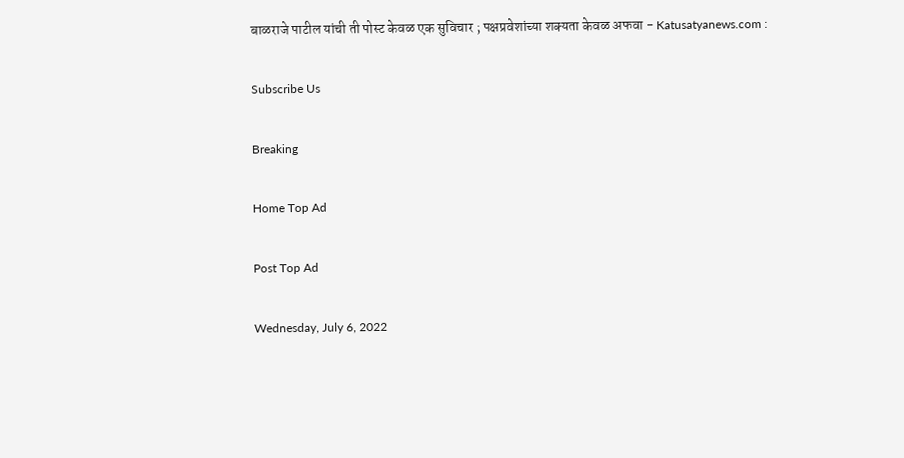बाळराजे पाटील यांची ती पोस्ट केवळ एक सुविचार ; पक्षप्रवेशांच्या शक्यता केवळ अफवा - Katusatyanews.com :

Subscribe Us

Breaking

Home Top Ad

Post Top Ad

Wednesday, July 6, 2022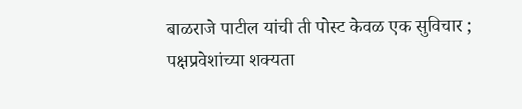बाळराजे पाटील यांची ती पोस्ट केवळ एक सुविचार ; पक्षप्रवेशांच्या शक्यता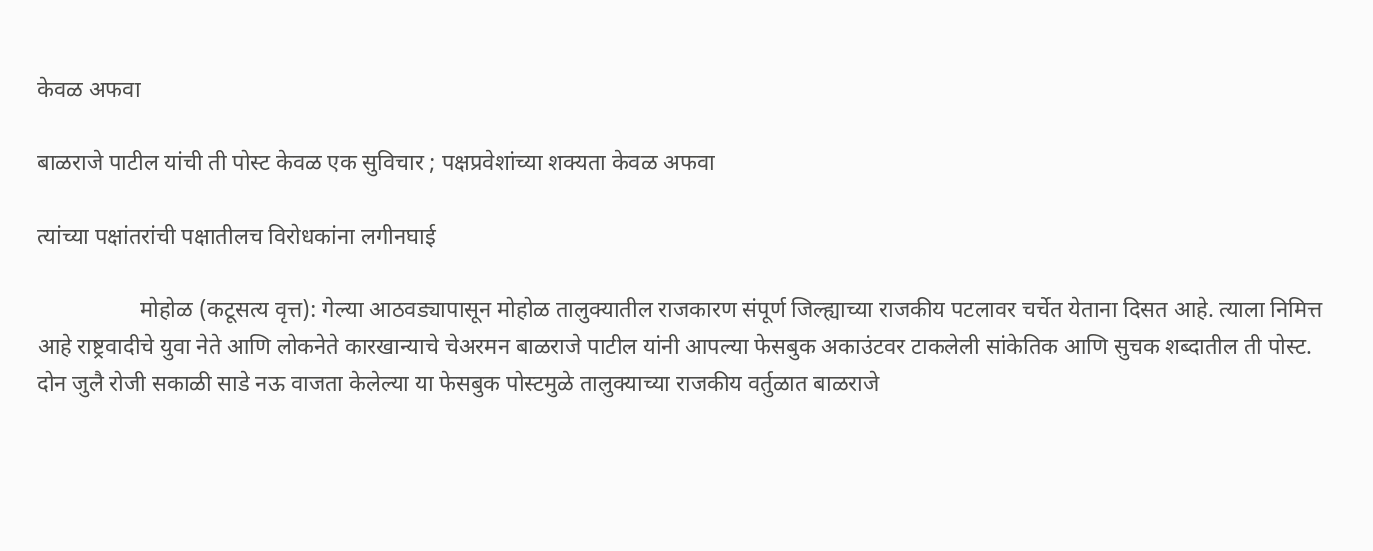केवळ अफवा

बाळराजे पाटील यांची ती पोस्ट केवळ एक सुविचार ; पक्षप्रवेशांच्या शक्यता केवळ अफवा

त्यांच्या पक्षांतरांची पक्षातीलच विरोधकांना लगीनघाई

                  मोहोळ (कटूसत्य वृत्त): गेल्या आठवड्यापासून मोहोळ तालुक्यातील राजकारण संपूर्ण जिल्ह्याच्या राजकीय पटलावर चर्चेत येताना दिसत आहे. त्याला निमित्त आहे राष्ट्रवादीचे युवा नेते आणि लोकनेते कारखान्याचे चेअरमन बाळराजे पाटील यांनी आपल्या फेसबुक अकाउंटवर टाकलेली सांकेतिक आणि सुचक शब्दातील ती पोस्ट. दोन जुलै रोजी सकाळी साडे नऊ वाजता केलेल्या या फेसबुक पोस्टमुळे तालुक्याच्या राजकीय वर्तुळात बाळराजे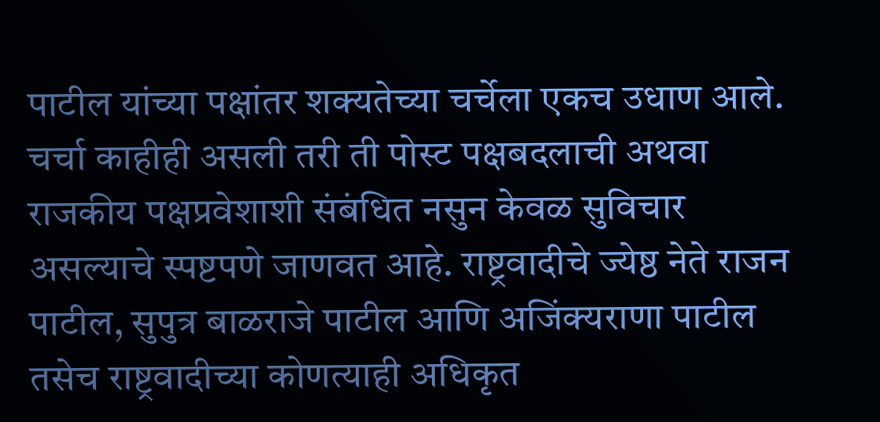पाटील यांच्या पक्षांतर शक्यतेच्या चर्चेला एकच उधाण आले. चर्चा काहीही असली तरी ती पोस्ट पक्षबदलाची अथवा राजकीय पक्षप्रवेशाशी संबंधित नसुन केवळ सुविचार असल्याचे स्पष्टपणे जाणवत आहे. राष्ट्रवादीचे ज्येष्ठ नेते राजन पाटील, सुपुत्र बाळराजे पाटील आणि अजिंक्यराणा पाटील तसेच राष्ट्रवादीच्या कोणत्याही अधिकृत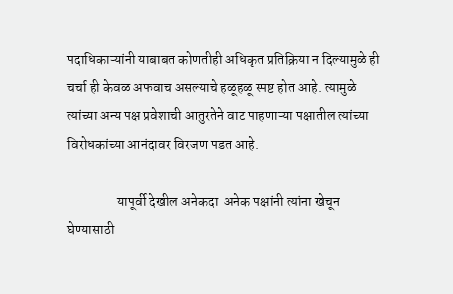पदाधिकाऱ्यांनी याबाबत कोणतीही अधिकृत प्रतिक्रिया न दिल्यामुळे ही चर्चा ही केवळ अफवाच असल्याचे हळूहळू स्पष्ट होत आहे. त्यामुळे त्यांच्या अन्य पक्ष प्रवेशाची आतुरतेने वाट पाहणाऱ्या पक्षातील त्यांच्या विरोधकांच्या आनंदावर विरजण पडत आहे.

                  यापूर्वी देखील अनेकदा  अनेक पक्षांनी त्यांना खेचून घेण्यासाठी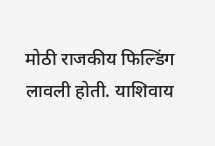मोठी राजकीय फिल्डिंग लावली होती. याशिवाय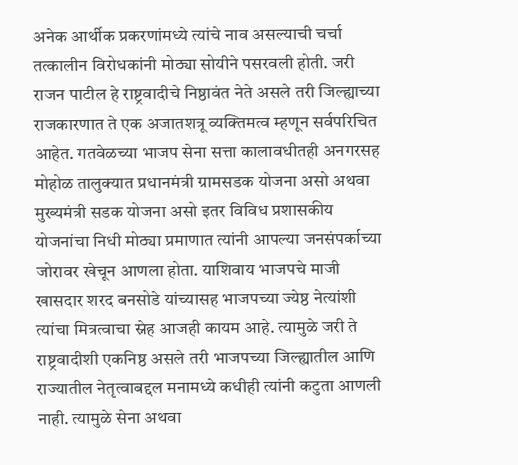अनेक आर्थीक प्रकरणांमध्ये त्यांचे नाव असल्याची चर्चा तत्कालीन विरोधकांनी मोठ्या सोयीने पसरवली होती. जरी राजन पाटील हे राष्ट्रवादीचे निष्ठावंत नेते असले तरी जिल्ह्याच्या राजकारणात ते एक अजातशत्रू व्यक्तिमत्व म्हणून सर्वपरिचित आहेत. गतवेळच्या भाजप सेना सत्ता कालावधीतही अनगरसह मोहोळ तालुक्यात प्रधानमंत्री ग्रामसडक योजना असो अथवा मुख्यमंत्री सडक योजना असो इतर विविध प्रशासकीय योजनांचा निधी मोठ्या प्रमाणात त्यांनी आपल्या जनसंपर्काच्या जोरावर खेचून आणला होता. याशिवाय भाजपचे माजी खासदार शरद बनसोडे यांच्यासह भाजपच्या ज्येष्ठ नेत्यांशी त्यांचा मित्रत्वाचा स्नेह आजही कायम आहे. त्यामुळे जरी ते राष्ट्रवादीशी एकनिष्ठ असले तरी भाजपच्या जिल्ह्यातील आणि राज्यातील नेतृत्वाबद्दल मनामध्ये कधीही त्यांनी कटुता आणली नाही. त्यामुळे सेना अथवा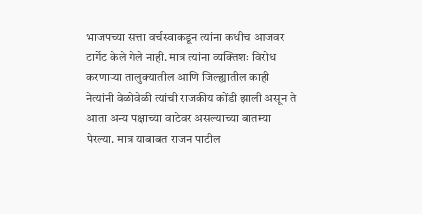भाजपच्या सत्ता वर्चस्वाकडून त्यांना कधीच आजवर टार्गेट केले गेले नाही. मात्र त्यांना व्यक्तिशः विरोध करणाऱ्या तालुक्यातील आणि जिल्ह्यातील काही नेत्यांनी वेळोवेळी त्यांची राजकीय कोंडी झाली असून ते आता अन्य पक्षाच्या वाटेवर असल्याच्या बातम्या पेरल्या. मात्र याबाबत राजन पाटील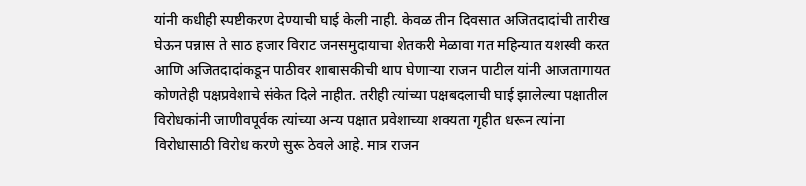यांनी कधीही स्पष्टीकरण देण्याची घाई केली नाही. केवळ तीन दिवसात अजितदादांची तारीख घेऊन पन्नास ते साठ हजार विराट जनसमुदायाचा शेतकरी मेळावा गत महिन्यात यशस्वी करत आणि अजितदादांकडून पाठीवर शाबासकीची थाप घेणाऱ्या राजन पाटील यांनी आजतागायत कोणतेही पक्षप्रवेशाचे संकेत दिले नाहीत. तरीही त्यांच्या पक्षबदलाची घाई झालेल्या पक्षातील विरोधकांनी जाणीवपूर्वक त्यांच्या अन्य पक्षात प्रवेशाच्या शक्यता गृहीत धरून त्यांना विरोधासाठी विरोध करणे सुरू ठेवले आहे. मात्र राजन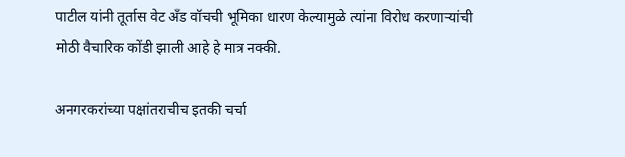पाटील यांनी तूर्तास वेट अँड वॉचची भूमिका धारण केल्यामुळे त्यांना विरोध करणाऱ्यांची मोठी वैचारिक कोंडी झाली आहे हे मात्र नक्की.

अनगरकरांच्या पक्षांतराचीच इतकी चर्चा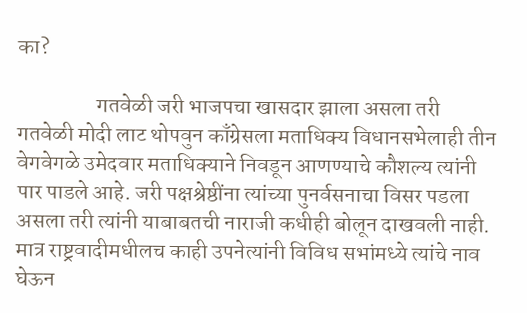का?

                  गतवेळी जरी भाजपचा खासदार झाला असला तरी गतवेळी मोदी लाट थोपवुन काँग्रेसला मताधिक्य विधानसभेलाही तीन वेगवेगळे उमेदवार मताधिक्याने निवडून आणण्याचे कौशल्य त्यांनी पार पाडले आहे. जरी पक्षश्रेष्ठींना त्यांच्या पुनर्वसनाचा विसर पडला असला तरी त्यांनी याबाबतची नाराजी कधीही बोलून दाखवली नाही. मात्र राष्ट्रवादीमधीलच काही उपनेत्यांनी विविध सभांमध्ये त्यांचे नाव घेऊन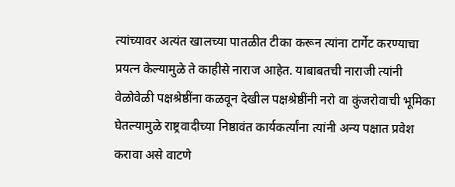त्यांच्यावर अत्यंत खालच्या पातळीत टीका करून त्यांना टार्गेट करण्याचा प्रयत्न केल्यामुळे ते काहीसे नाराज आहेत. याबाबतची नाराजी त्यांनी वेळोवेळी पक्षश्रेष्ठींना कळवून देखील पक्षश्रेष्ठींनी नरो वा कुंजरोवाची भूमिका घेतल्यामुळे राष्ट्रवादीच्या निष्ठावंत कार्यकर्त्यांना त्यांनी अन्य पक्षात प्रवेश करावा असे वाटणे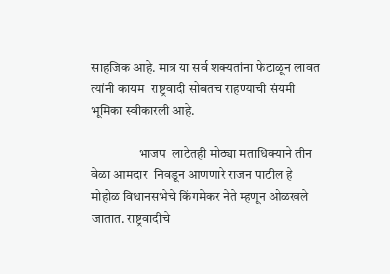साहजिक आहे. मात्र या सर्व शक्यतांना फेटाळून लावत त्यांनी कायम  राष्ट्रवादी सोबतच राहण्याची संयमी भूमिका स्वीकारली आहे.

                  भाजप  लाटेतही मोठ्या मताधिक्याने तीन वेळा आमदार  निवडून आणणारे राजन पाटील हे मोहोळ विधानसभेचे किंगमेकर नेते म्हणून ओळखले जातात. राष्ट्रवादीचे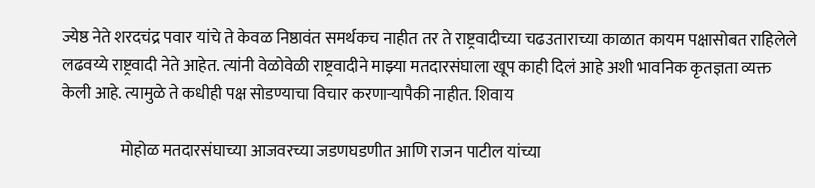ज्येष्ठ नेते शरदचंद्र पवार यांचे ते केवळ निष्ठावंत समर्थकच नाहीत तर ते राष्ट्रवादीच्या चढउताराच्या काळात कायम पक्षासोबत राहिलेले लढवय्ये राष्ट्रवादी नेते आहेत. त्यांनी वेळोवेळी राष्ट्रवादीने माझ्या मतदारसंघाला खूप काही दिलं आहे अशी भावनिक कृतज्ञता व्यक्त केली आहे. त्यामुळे ते कधीही पक्ष सोडण्याचा विचार करणाऱ्यापैकी नाहीत. शिवाय

                  मोहोळ मतदारसंघाच्या आजवरच्या जडणघडणीत आणि राजन पाटील यांच्या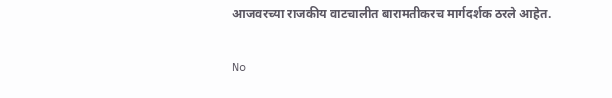आजवरच्या राजकीय वाटचालीत बारामतीकरच मार्गदर्शक ठरले आहेत.

No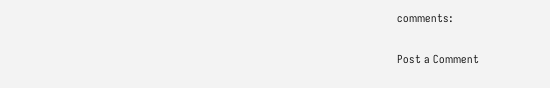comments:

Post a Comment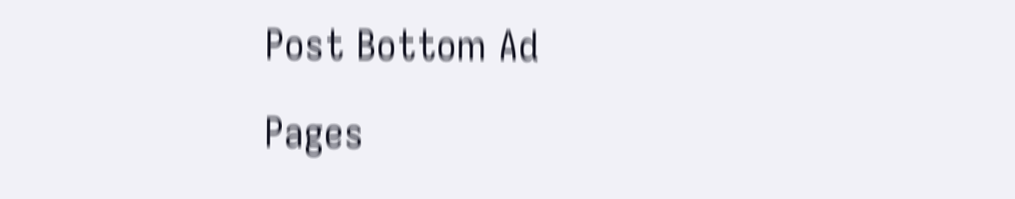Post Bottom Ad

Pages